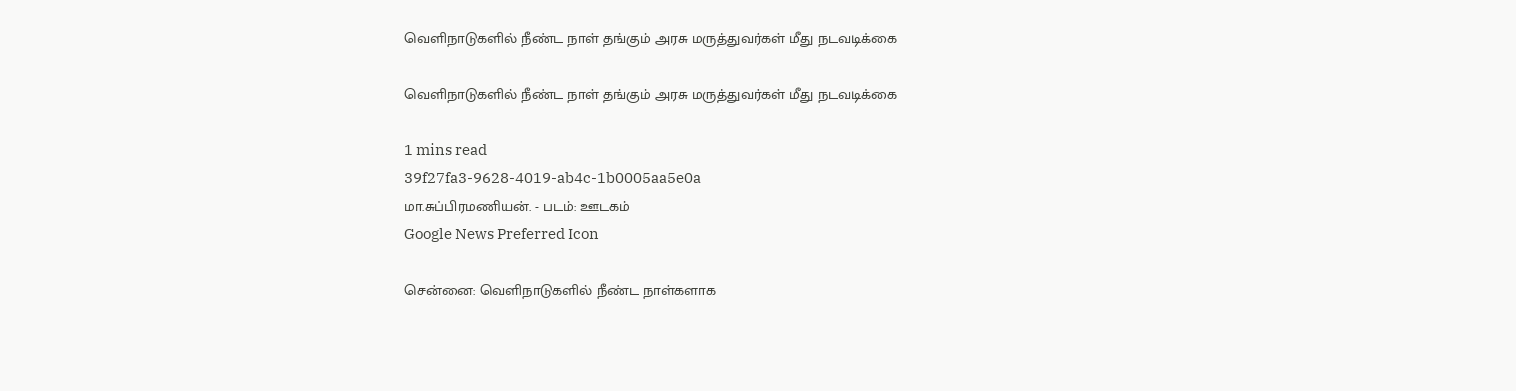வெளிநாடுகளில் நீண்ட நாள் தங்கும் அரசு மருத்துவர்கள் மீது நடவடிக்கை

வெளிநாடுகளில் நீண்ட நாள் தங்கும் அரசு மருத்துவர்கள் மீது நடவடிக்கை

1 mins read
39f27fa3-9628-4019-ab4c-1b0005aa5e0a
மா.சுப்பிரமணியன். - படம்: ஊடகம்
Google News Preferred Icon

சென்னை: வெளிநாடுகளில் நீண்ட நாள்களாக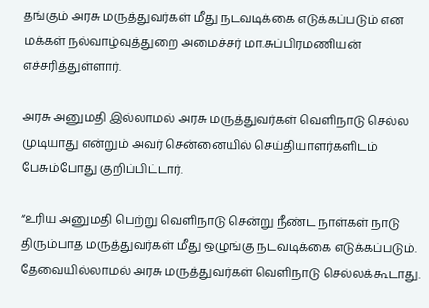தங்கும் அரசு மருத்துவர்கள் மீது நடவடிக்கை எடுக்கப்படும் என மக்கள் நல்வாழ்வுத்துறை அமைச்சர் மா.சுப்பிரமணியன் எச்சரித்துள்ளார்.

அரசு அனுமதி இல்லாமல் அரசு மருத்துவர்கள் வெளிநாடு செல்ல முடியாது என்றும் அவர் சென்னையில் செய்தியாளர்களிடம் பேசும்போது குறிப்பிட்டார்.

“உரிய அனுமதி பெற்று வெளிநாடு சென்று நீண்ட நாள்கள் நாடு திரும்பாத மருத்துவர்கள் மீது ஒழுங்கு நடவடிக்கை எடுக்கப்படும். தேவையில்லாமல் அரசு மருத்துவர்கள் வெளிநாடு செல்லக்கூடாது.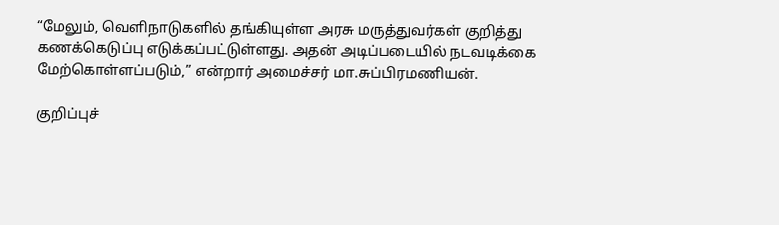“மேலும், வெளிநாடுகளில் தங்கியுள்ள அரசு மருத்துவர்கள் குறித்து கணக்கெடுப்பு எடுக்கப்பட்டுள்ளது. அதன் அடிப்படையில் நடவடிக்கை மேற்கொள்ளப்படும்,” என்றார் அமைச்சர் மா.சுப்பிரமணியன்.

குறிப்புச்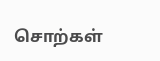சொற்கள்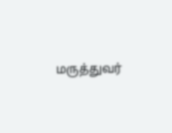மருத்துவர்